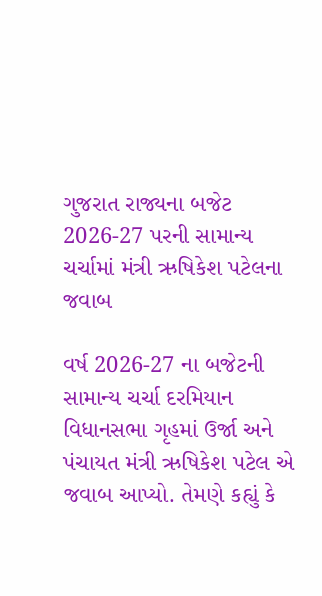ગુજરાત રાજ્યના બજેટ 2026-27 પરની સામાન્ય ચર્ચામાં મંત્રી ઋષિકેશ પટેલના જવાબ

વર્ષ 2026-27 ના બજેટની સામાન્ય ચર્ચા દરમિયાન વિધાનસભા ગૃહમાં ઉર્જા અને પંચાયત મંત્રી ઋષિકેશ પટેલ એ જવાબ આપ્યો. તેમણે કહ્યું કે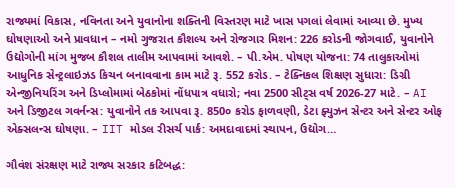રાજ્યમાં વિકાસ, નવિનતા અને યુવાનોના શક્તિની વિસ્તરણ માટે ખાસ પગલાં લેવામાં આવ્યા છે. મુખ્ય ઘોષણાઓ અને પ્રાવધાન – નમો ગુજરાત કૌશલ્ય અને રોજગાર મિશન: 226 કરોડની જોગવાઈ, યુવાનોને ઉદ્યોગોની માંગ મુજબ કૌશલ તાલીમ આપવામાં આવશે. – પી.એમ. પોષણ યોજના: 74 તાલુકાઓમાં આધુનિક સેન્ટ્રલાઇઝડ કિચન બનાવવાના કામ માટે રૂ. 552 કરોડ. – ટેક્નિકલ શિક્ષણ સુધારા: ડિગ્રી એન્જીનિયરિંગ અને ડિપ્લોમામાં બેઠકોમાં નોંધપાત્ર વધારો; નવા 2500 સીટ્સ વર્ષ 2026-27 માટે. – AI અને ડિજીટલ ગવર્નન્સ: યુવાનોને તક આપવા રૂ. 850૦ કરોડ ફાળવણી, ડેટા ફ્યુઝન સેન્ટર અને સેન્ટર ઓફ એક્સલન્સ ઘોષણા. – IIT મોડલ રીસર્ચ પાર્ક: અમદાવાદમાં સ્થાપન, ઉદ્યોગ…

ગૌવંશ સંરક્ષણ માટે રાજ્ય સરકાર કટિબદ્ધ: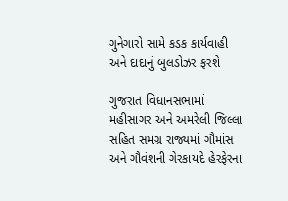ગુનેગારો સામે કડક કાર્યવાહી અને દાદાનું બુલડોઝર ફરશે

ગુજરાત વિધાનસભામાં મહીસાગર અને અમરેલી જિલ્લા સહિત સમગ્ર રાજ્યમાં ગૌમાંસ અને ગૌવંશની ગેરકાયદે હેરફેરના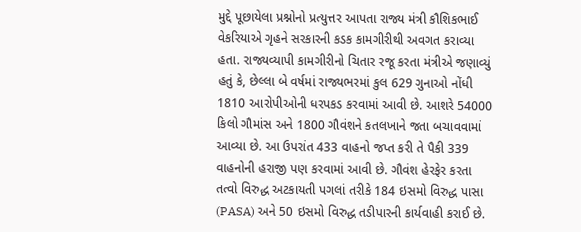મુદ્દે પૂછાયેલા પ્રશ્નોનો પ્રત્યુત્તર આપતા રાજ્ય મંત્રી કૌશિકભાઈ વેકરિયાએ ગૃહને સરકારની કડક કામગીરીથી અવગત કરાવ્યા હતા. રાજ્યવ્યાપી કામગીરીનો ચિતાર રજૂ કરતા મંત્રીએ જણાવ્યું હતું કે, છેલ્લા બે વર્ષમાં રાજ્યભરમાં કુલ 629 ગુનાઓ નોંધી 1810 આરોપીઓની ધરપકડ કરવામાં આવી છે. આશરે 54000 કિલો ગૌમાંસ અને 1800 ગૌવંશને કતલખાને જતા બચાવવામાં આવ્યા છે. આ ઉપરાંત 433 વાહનો જપ્ત કરી તે પૈકી 339 વાહનોની હરાજી પણ કરવામાં આવી છે. ગૌવંશ હેરફેર કરતા તત્વો વિરુદ્ધ અટકાયતી પગલાં તરીકે 184 ઇસમો વિરુદ્ધ પાસા (PASA) અને 50 ઇસમો વિરુદ્ધ તડીપારની કાર્યવાહી કરાઈ છે.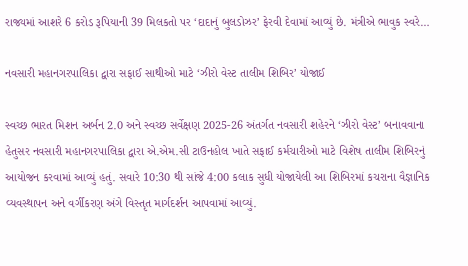રાજ્યમાં આશરે 6 કરોડ રૂપિયાની 39 મિલકતો પર ‘દાદાનું બુલડોઝર’ ફેરવી દેવામાં આવ્યું છે. મંત્રીએ ભાવુક સ્વરે…

નવસારી મહાનગરપાલિકા દ્વારા સફાઈ સાથીઓ માટે ‘ઝીરો વેસ્ટ તાલીમ શિબિર’ યોજાઈ

સ્વચ્છ ભારત મિશન અર્બન 2.0 અને સ્વચ્છ સર્વેક્ષણ 2025-26 અંતર્ગત નવસારી શહેરને ‘ઝીરો વેસ્ટ’ બનાવવાના હેતુસર નવસારી મહાનગરપાલિકા દ્વારા એ.એમ.સી ટાઉનહોલ ખાતે સફાઈ કર્મચારીઓ માટે વિશેષ તાલીમ શિબિરનું આયોજન કરવામાં આવ્યું હતું. સવારે 10:30 થી સાંજે 4:00 કલાક સુધી યોજાયેલી આ શિબિરમાં કચરાના વૈજ્ઞાનિક વ્યવસ્થાપન અને વર્ગીકરણ અંગે વિસ્તૃત માર્ગદર્શન આપવામાં આવ્યું.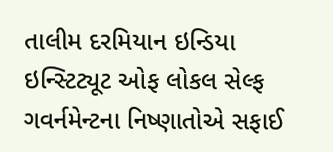તાલીમ દરમિયાન ઇન્ડિયા ઇન્સ્ટિટ્યૂટ ઓફ લોકલ સેલ્ફ ગવર્નમેન્ટના નિષ્ણાતોએ સફાઈ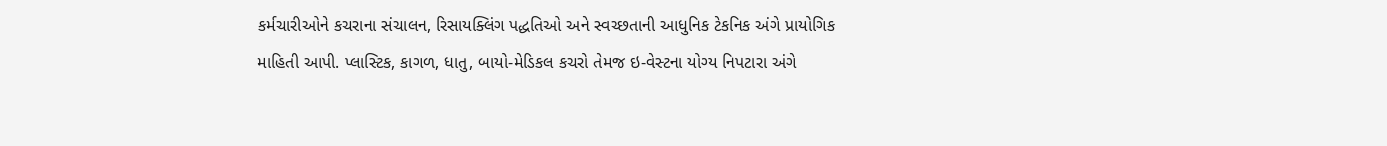કર્મચારીઓને કચરાના સંચાલન, રિસાયક્લિંગ પદ્ધતિઓ અને સ્વચ્છતાની આધુનિક ટેકનિક અંગે પ્રાયોગિક માહિતી આપી. પ્લાસ્ટિક, કાગળ, ધાતુ, બાયો-મેડિકલ કચરો તેમજ ઇ-વેસ્ટના યોગ્ય નિપટારા અંગે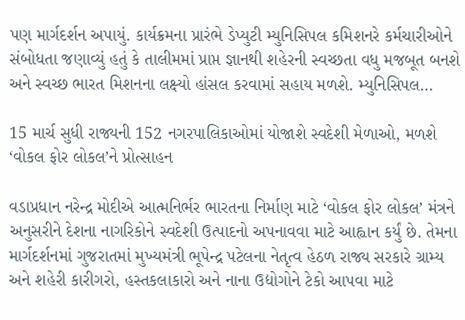પણ માર્ગદર્શન અપાયું. કાર્યક્રમના પ્રારંભે ડેપ્યુટી મ્યુનિસિપલ કમિશનરે કર્મચારીઓને સંબોધતા જણાવ્યું હતું કે તાલીમમાં પ્રાપ્ત જ્ઞાનથી શહેરની સ્વચ્છતા વધુ મજબૂત બનશે અને સ્વચ્છ ભારત મિશનના લક્ષ્યો હાંસલ કરવામાં સહાય મળશે. મ્યુનિસિપલ…

15 માર્ચ સુધી રાજ્યની 152 નગરપાલિકાઓમાં યોજાશે સ્વદેશી મેળાઓ, મળશે ‘વોકલ ફોર લોકલ’ને પ્રોત્સાહન

વડાપ્રધાન નરેન્દ્ર મોદીએ આત્મનિર્ભર ભારતના નિર્માણ માટે ‘વોકલ ફોર લોકલ’ મંત્રને અનુસરીને દેશના નાગરિકોને સ્વદેશી ઉત્પાદનો અપનાવવા માટે આહ્વાન કર્યું છે. તેમના માર્ગદર્શનમાં ગુજરાતમાં મુખ્યમંત્રી ભૂપેન્દ્ર પટેલના નેતૃત્વ હેઠળ રાજ્ય સરકારે ગ્રામ્ય અને શહેરી કારીગરો, હસ્તકલાકારો અને નાના ઉદ્યોગોને ટેકો આપવા માટે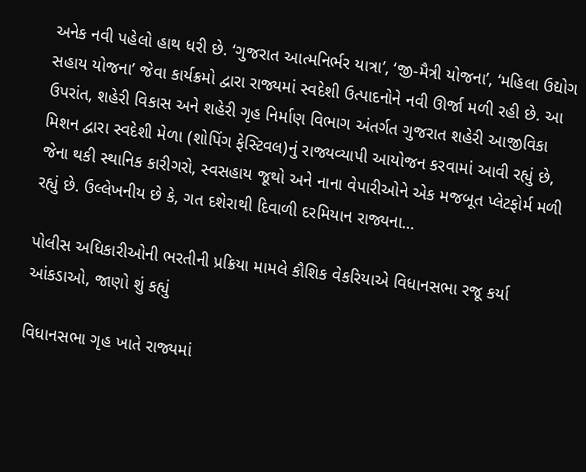અનેક નવી પહેલો હાથ ધરી છે. ‘ગુજરાત આત્મનિર્ભર યાત્રા’, ‘જી-મૈત્રી યોજના’, ‘મહિલા ઉદ્યોગ સહાય યોજના’ જેવા કાર્યક્રમો દ્વારા રાજ્યમાં સ્વદેશી ઉત્પાદનોને નવી ઊર્જા મળી રહી છે. આ ઉપરાંત, શહેરી વિકાસ અને શહેરી ગૃહ નિર્માણ વિભાગ અંતર્ગત ગુજરાત શહેરી આજીવિકા મિશન દ્વારા સ્વદેશી મેળા (શોપિંગ ફેસ્ટિવલ)નું રાજ્યવ્યાપી આયોજન કરવામાં આવી રહ્યું છે, જેના થકી સ્થાનિક કારીગરો, સ્વસહાય જૂથો અને નાના વેપારીઓને એક મજબૂત પ્લેટફોર્મ મળી રહ્યું છે. ઉલ્લેખનીય છે કે, ગત દશેરાથી દિવાળી દરમિયાન રાજ્યના…

પોલીસ અધિકારીઓની ભરતીની પ્રક્રિયા મામલે કૌશિક વેકરિયાએ વિધાનસભા રજૂ કર્યા આંકડાઓ, જાણો શું કહ્યું

વિધાનસભા ગૃહ ખાતે રાજ્યમાં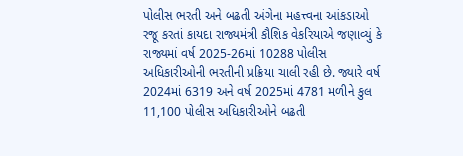પોલીસ ભરતી અને બઢતી અંગેના મહત્ત્વના આંકડાઓ રજૂ કરતાં કાયદા રાજ્યમંત્રી કૌશિક વેકરિયાએ જણાવ્યું કે રાજ્યમાં વર્ષ 2025-26માં 10288 પોલીસ અધિકારીઓની ભરતીની પ્રક્રિયા ચાલી રહી છે. જ્યારે વર્ષ 2024માં 6319 અને વર્ષ 2025માં 4781 મળીને કુલ 11,100 પોલીસ અધિકારીઓને બઢતી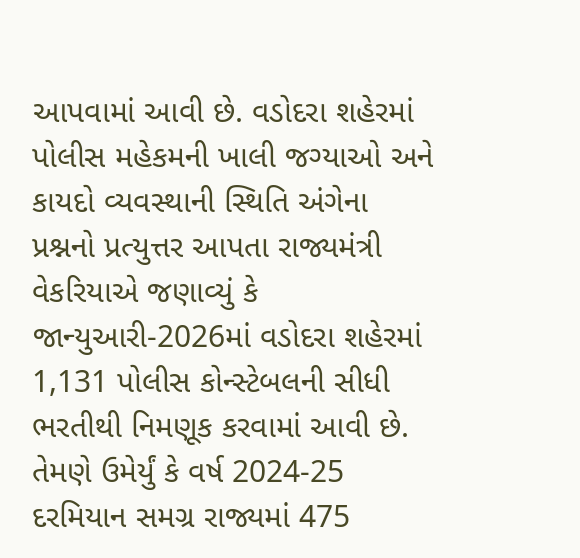આપવામાં આવી છે. વડોદરા શહેરમાં પોલીસ મહેકમની ખાલી જગ્યાઓ અને કાયદો વ્યવસ્થાની સ્થિતિ અંગેના પ્રશ્નનો પ્રત્યુત્તર આપતા રાજ્યમંત્રી વેકરિયાએ જણાવ્યું કે જાન્યુઆરી-2026માં વડોદરા શહેરમાં 1,131 પોલીસ કોન્સ્ટેબલની સીધી ભરતીથી નિમણૂક કરવામાં આવી છે. તેમણે ઉમેર્યું કે વર્ષ 2024-25 દરમિયાન સમગ્ર રાજ્યમાં 475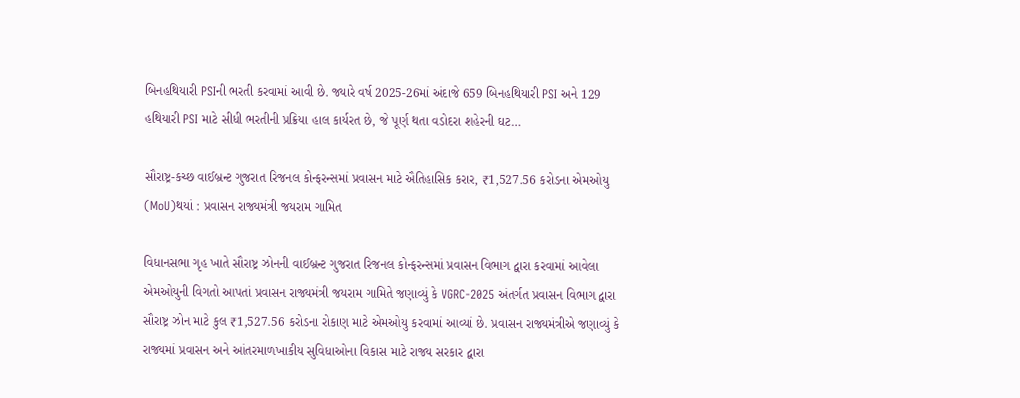બિનહથિયારી PSIની ભરતી કરવામાં આવી છે. જ્યારે વર્ષ 2025-26માં અંદાજે 659 બિનહથિયારી PSI અને 129 હથિયારી PSI માટે સીધી ભરતીની પ્રક્રિયા હાલ કાર્યરત છે, જે પૂર્ણ થતા વડોદરા શહેરની ઘટ…

સૌરાષ્ટ્ર-કચ્છ વાઈબ્રન્ટ ગુજરાત રિજનલ કોન્ફરન્સમાં પ્રવાસન માટે ઐતિહાસિક કરાર, ₹1,527.56 કરોડના એમઓયુ (MoU)થયાં : પ્રવાસન રાજ્યમંત્રી જયરામ ગામિત

વિધાનસભા ગૃહ ખાતે સૌરાષ્ટ્ર ઝોનની વાઈબ્રન્ટ ગુજરાત રિજનલ કોન્ફરન્સમાં પ્રવાસન વિભાગ દ્વારા કરવામાં આવેલા એમઓયુની વિગતો આપતાં પ્રવાસન રાજ્યમંત્રી જયરામ ગામિતે જણાવ્યું કે VGRC-2025 અંતર્ગત પ્રવાસન વિભાગ દ્વારા સૌરાષ્ટ્ર ઝોન માટે કુલ ₹1,527.56 કરોડના રોકાણ માટે એમઓયુ કરવામાં આવ્યાં છે. પ્રવાસન રાજ્યમંત્રીએ જણાવ્યું કે રાજ્યમાં પ્રવાસન અને આંતરમાળખાકીય સુવિધાઓના વિકાસ માટે રાજ્ય સરકાર દ્વારા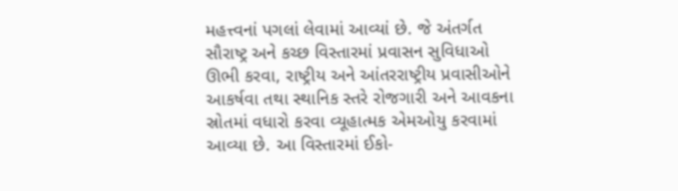મહત્ત્વનાં પગલાં લેવામાં આવ્યાં છે. જે અંતર્ગત સૌરાષ્ટ્ર અને કચ્છ વિસ્તારમાં પ્રવાસન સુવિધાઓ ઊભી કરવા, રાષ્ટ્રીય અને આંતરરાષ્ટ્રીય પ્રવાસીઓને આકર્ષવા તથા સ્થાનિક સ્તરે રોજગારી અને આવકના સ્રોતમાં વધારો કરવા વ્યૂહાત્મક એમઓયુ કરવામાં આવ્યા છે. આ વિસ્તારમાં ઈકો-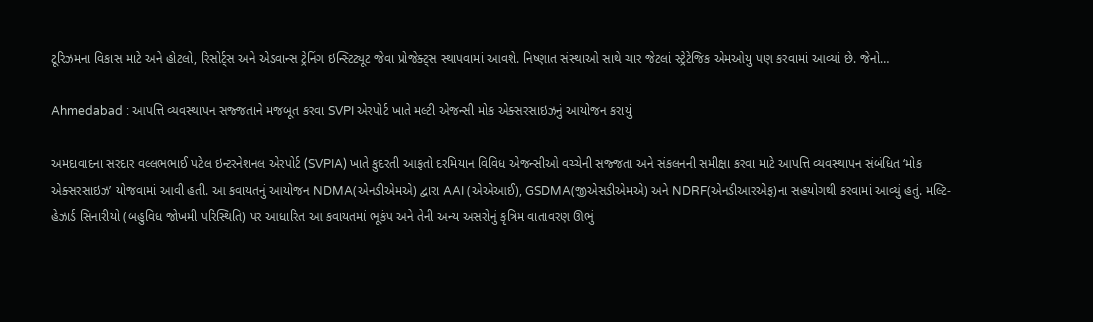ટૂરિઝમના વિકાસ માટે અને હોટલો, રિસોર્ટ્સ અને એડવાન્સ ટ્રેનિંગ ઇન્સ્ટિટ્યૂટ જેવા પ્રોજેક્ટ્સ સ્થાપવામાં આવશે. નિષ્ણાત સંસ્થાઓ સાથે ચાર જેટલાં સ્ટ્રેટેજિક એમઓયુ પણ કરવામાં આવ્યાં છે. જેનો…

Ahmedabad : આપત્તિ વ્યવસ્થાપન સજ્જતાને મજબૂત કરવા SVPI એરપોર્ટ ખાતે મલ્ટી એજન્સી મોક એક્સરસાઇઝનું આયોજન કરાયું

અમદાવાદના સરદાર વલ્લભભાઈ પટેલ ઇન્ટરનેશનલ એરપોર્ટ (SVPIA) ખાતે કુદરતી આફતો દરમિયાન વિવિધ એજન્સીઓ વચ્ચેની સજ્જતા અને સંકલનની સમીક્ષા કરવા માટે આપત્તિ વ્યવસ્થાપન સંબંધિત ‘મોક એક્સરસાઇઝ’ યોજવામાં આવી હતી. આ કવાયતનું આયોજન NDMA(એનડીએમએ) દ્વારા AAI (એએઆઈ), GSDMA(જીએસડીએમએ) અને NDRF(એનડીઆરએફ)ના સહયોગથી કરવામાં આવ્યું હતું. મલ્ટિ-હેઝાર્ડ સિનારીયો (બહુવિધ જોખમી પરિસ્થિતિ) પર આધારિત આ કવાયતમાં ભૂકંપ અને તેની અન્ય અસરોનું કૃત્રિમ વાતાવરણ ઊભું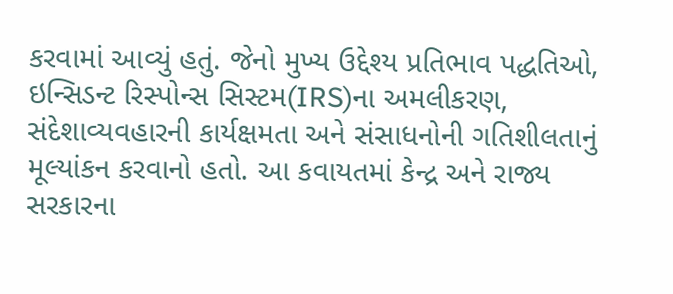કરવામાં આવ્યું હતું. જેનો મુખ્ય ઉદ્દેશ્ય પ્રતિભાવ પદ્ધતિઓ, ઇન્સિડન્ટ રિસ્પોન્સ સિસ્ટમ(IRS)ના અમલીકરણ, સંદેશાવ્યવહારની કાર્યક્ષમતા અને સંસાધનોની ગતિશીલતાનું મૂલ્યાંકન કરવાનો હતો. આ કવાયતમાં કેન્દ્ર અને રાજ્ય સરકારના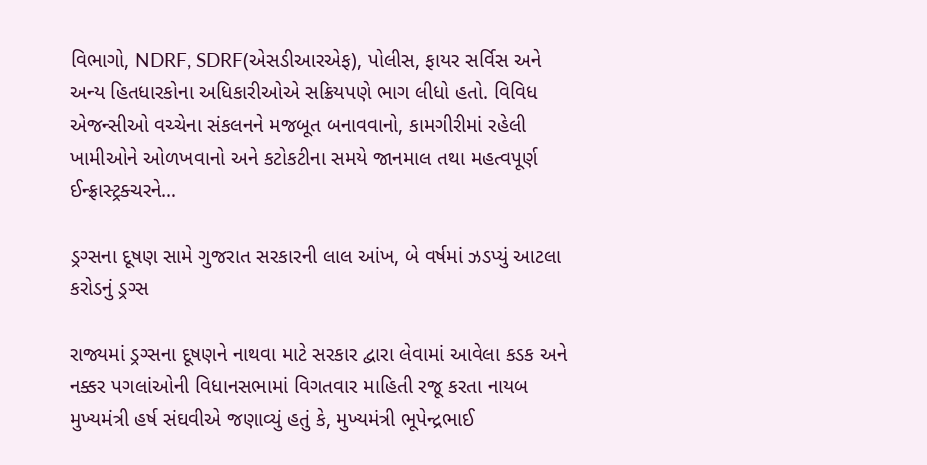વિભાગો, NDRF, SDRF(એસડીઆરએફ), પોલીસ, ફાયર સર્વિસ અને અન્ય હિતધારકોના અધિકારીઓએ સક્રિયપણે ભાગ લીધો હતો. વિવિધ એજન્સીઓ વચ્ચેના સંકલનને મજબૂત બનાવવાનો, કામગીરીમાં રહેલી ખામીઓને ઓળખવાનો અને કટોકટીના સમયે જાનમાલ તથા મહત્વપૂર્ણ ઈન્ફ્રાસ્ટ્રક્ચરને…

ડ્રગ્સના દૂષણ સામે ગુજરાત સરકારની લાલ આંખ, બે વર્ષમાં ઝડપ્યું આટલા કરોડનું ડ્રગ્સ

રાજ્યમાં ડ્રગ્સના દૂષણને નાથવા માટે સરકાર દ્વારા લેવામાં આવેલા કડક અને નક્કર પગલાંઓની વિધાનસભામાં વિગતવાર માહિતી રજૂ કરતા નાયબ મુખ્યમંત્રી હર્ષ સંઘવીએ જણાવ્યું હતું કે, મુખ્યમંત્રી ભૂપેન્દ્રભાઈ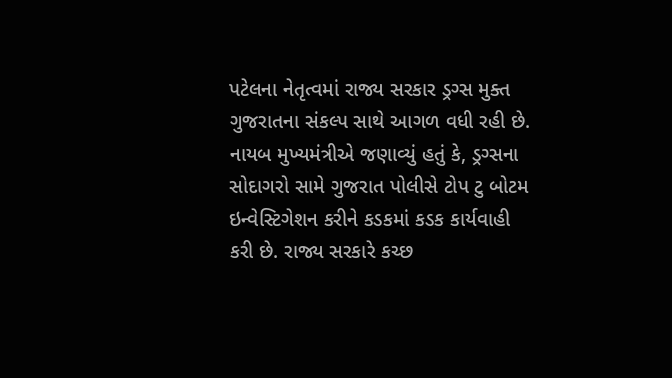પટેલના નેતૃત્વમાં રાજ્ય સરકાર ડ્રગ્સ મુક્ત ગુજરાતના સંકલ્પ સાથે આગળ વધી રહી છે. નાયબ મુખ્યમંત્રીએ જણાવ્યું હતું કે, ડ્રગ્સના સોદાગરો સામે ગુજરાત પોલીસે ટોપ ટુ બોટમ ઇન્વેસ્ટિગેશન કરીને કડકમાં કડક કાર્યવાહી કરી છે. રાજ્ય સરકારે કચ્છ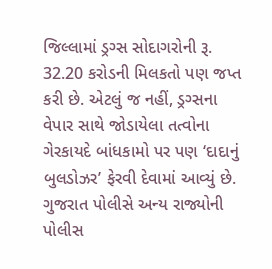જિલ્લામાં ડ્રગ્સ સોદાગરોની રૂ. 32.20 કરોડની મિલકતો પણ જપ્ત કરી છે. એટલું જ નહીં, ડ્રગ્સના વેપાર સાથે જોડાયેલા તત્વોના ગેરકાયદે બાંધકામો પર પણ ‘દાદાનું બુલડોઝર’ ફેરવી દેવામાં આવ્યું છે. ગુજરાત પોલીસે અન્ય રાજ્યોની પોલીસ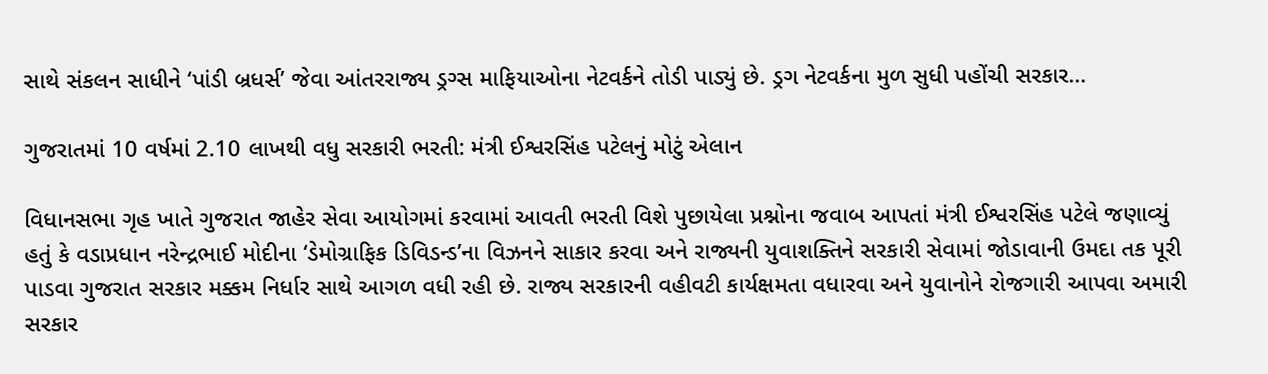સાથે સંકલન સાધીને ‘પાંડી બ્રધર્સ’ જેવા આંતરરાજ્ય ડ્રગ્સ માફિયાઓના નેટવર્કને તોડી પાડ્યું છે. ડ્રગ નેટવર્કના મુળ સુધી પહોંચી સરકાર…

ગુજરાતમાં 10 વર્ષમાં 2.10 લાખથી વધુ સરકારી ભરતી: મંત્રી ઈશ્વરસિંહ પટેલનું મોટું એલાન

વિધાનસભા ગૃહ ખાતે ગુજરાત જાહેર સેવા આયોગમાં કરવામાં આવતી ભરતી વિશે પુછાયેલા પ્રશ્નોના જવાબ આપતાં મંત્રી ઈશ્વરસિંહ પટેલે જણાવ્યું હતું કે વડાપ્રધાન નરેન્દ્રભાઈ મોદીના ‘ડેમોગ્રાફિક ડિવિડન્ડ’ના વિઝનને સાકાર કરવા અને રાજ્યની યુવાશક્તિને સરકારી સેવામાં જોડાવાની ઉમદા તક પૂરી પાડવા ગુજરાત સરકાર મક્કમ નિર્ધાર સાથે આગળ વધી રહી છે. રાજ્ય સરકારની વહીવટી કાર્યક્ષમતા વધારવા અને યુવાનોને રોજગારી આપવા અમારી સરકાર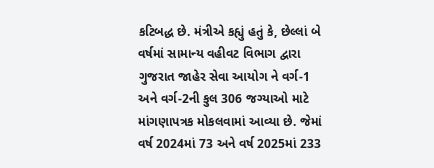કટિબદ્ધ છે. મંત્રીએ કહ્યું હતું કે, છેલ્લાં બે વર્ષમાં સામાન્ય વહીવટ વિભાગ દ્વારા ગુજરાત જાહેર સેવા આયોગ ને વર્ગ-1 અને વર્ગ-2ની કુલ 306 જગ્યાઓ માટે માંગણાપત્રક મોકલવામાં આવ્યા છે. જેમાં વર્ષ 2024માં 73 અને વર્ષ 2025માં 233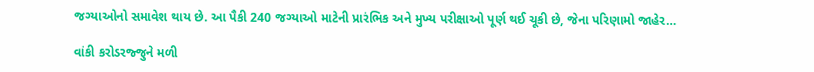જગ્યાઓનો સમાવેશ થાય છે. આ પૈકી 240 જગ્યાઓ માટેની પ્રારંભિક અને મુખ્ય પરીક્ષાઓ પૂર્ણ થઈ ચૂકી છે, જેના પરિણામો જાહેર…

વાંકી કરોડરજ્જુને મળી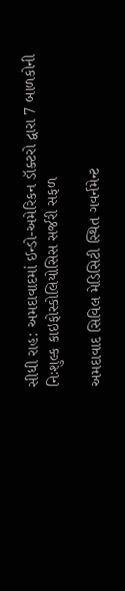સીધી રાહ: અમદાવાદમાં ઈન્ડો-અમેરિકન ડૉક્ટરો દ્વારા 7 બાળકોની નિઃશુલ્ક કાઇફોસ્કોલિયોસિસ સર્જરી સફળ

અમદાવાદ સિવિલ મેડિસિટી સ્થિત ગવર્નમેન્ટ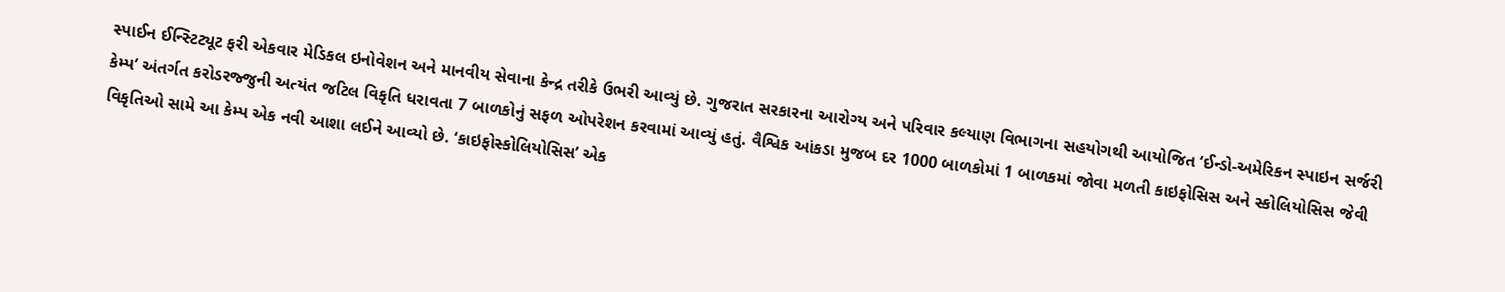સ્પાઈન ઈન્સ્ટિટ્યૂટ ફરી એકવાર મેડિકલ ઇનોવેશન અને માનવીય સેવાના કેન્દ્ર તરીકે ઉભરી આવ્યું છે. ગુજરાત સરકારના આરોગ્ય અને પરિવાર કલ્યાણ વિભાગના સહયોગથી આયોજિત ‘ઈન્ડો-અમેરિકન સ્પાઇન સર્જરી કેમ્પ’ અંતર્ગત કરોડરજ્જુની અત્યંત જટિલ વિકૃતિ ધરાવતા 7 બાળકોનું સફળ ઓપરેશન કરવામાં આવ્યું હતું. વૈશ્વિક આંકડા મુજબ દર 1000 બાળકોમાં 1 બાળકમાં જોવા મળતી કાઇફોસિસ અને સ્કોલિયોસિસ જેવી વિકૃતિઓ સામે આ કેમ્પ એક નવી આશા લઈને આવ્યો છે. ‘કાઇફોસ્કોલિયોસિસ’ એક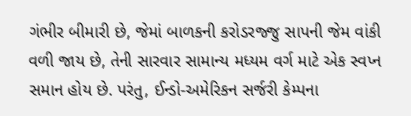ગંભીર બીમારી છે, જેમાં બાળકની કરોડરજ્જુ સાપની જેમ વાંકી વળી જાય છે, તેની સારવાર સામાન્ય મધ્યમ વર્ગ માટે એક સ્વપ્ન સમાન હોય છે. પરંતુ, ઈન્ડો-અમેરિકન સર્જરી કેમ્પના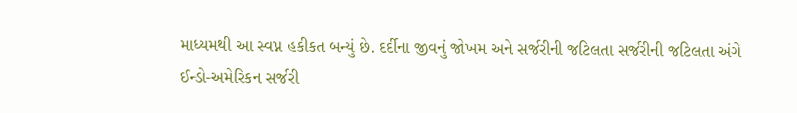માધ્યમથી આ સ્વપ્ન હકીકત બન્યું છે. દર્દીના જીવનું જોખમ અને સર્જરીની જટિલતા સર્જરીની જટિલતા અંગે ઈન્ડો-અમેરિકન સર્જરી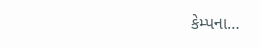કેમ્પના…